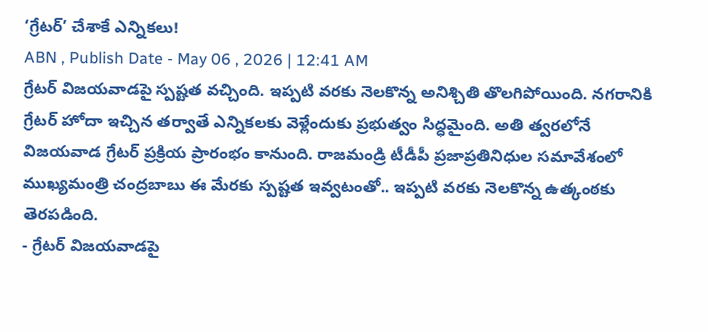‘గ్రేటర్’ చేశాకే ఎన్నికలు!
ABN , Publish Date - May 06 , 2026 | 12:41 AM
గ్రేటర్ విజయవాడపై స్పష్టత వచ్చింది. ఇప్పటి వరకు నెలకొన్న అనిశ్చితి తొలగిపోయింది. నగరానికి గ్రేటర్ హోదా ఇచ్చిన తర్వాతే ఎన్నికలకు వెళ్లేందుకు ప్రభుత్వం సిద్ధమైంది. అతి త్వరలోనే విజయవాడ గ్రేటర్ ప్రక్రియ ప్రారంభం కానుంది. రాజమండ్రి టీడీపీ ప్రజాప్రతినిధుల సమావేశంలో ముఖ్యమంత్రి చంద్రబాబు ఈ మేరకు స్పష్టత ఇవ్వటంతో.. ఇప్పటి వరకు నెలకొన్న ఉత్కంఠకు తెరపడింది.
- గ్రేటర్ విజయవాడపై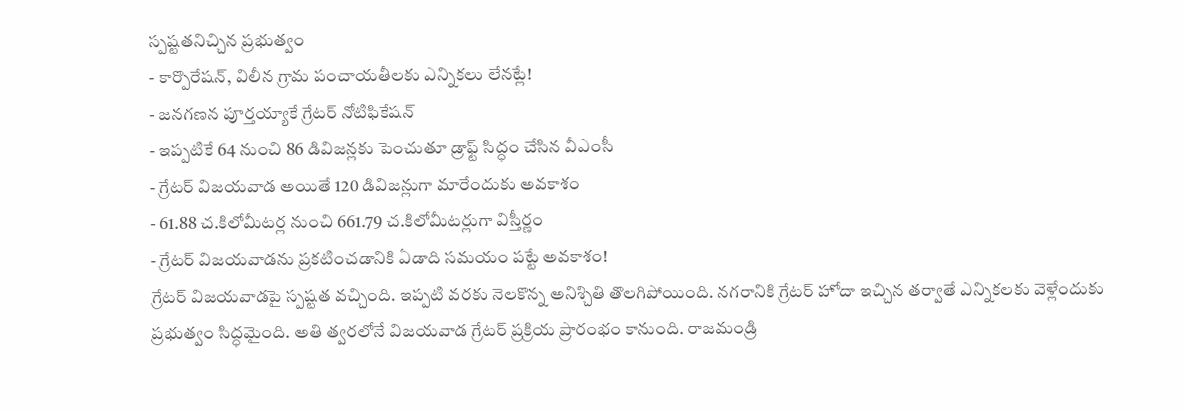స్పష్టతనిచ్చిన ప్రభుత్వం
- కార్పొరేషన్, విలీన గ్రామ పంచాయతీలకు ఎన్నికలు లేనట్లే!
- జనగణన పూర్తయ్యాకే గ్రేటర్ నోటిఫికేషన్
- ఇప్పటికే 64 నుంచి 86 డివిజన్లకు పెంచుతూ డ్రాఫ్ట్ సిద్ధం చేసిన వీఎంసీ
- గ్రేటర్ విజయవాడ అయితే 120 డివిజన్లుగా మారేందుకు అవకాశం
- 61.88 చ.కిలోమీటర్ల నుంచి 661.79 చ.కిలోమీటర్లుగా విస్తీర్ణం
- గ్రేటర్ విజయవాడను ప్రకటించడానికి ఏడాది సమయం పట్టే అవకాశం!
గ్రేటర్ విజయవాడపై స్పష్టత వచ్చింది. ఇప్పటి వరకు నెలకొన్న అనిశ్చితి తొలగిపోయింది. నగరానికి గ్రేటర్ హోదా ఇచ్చిన తర్వాతే ఎన్నికలకు వెళ్లేందుకు ప్రభుత్వం సిద్ధమైంది. అతి త్వరలోనే విజయవాడ గ్రేటర్ ప్రక్రియ ప్రారంభం కానుంది. రాజమండ్రి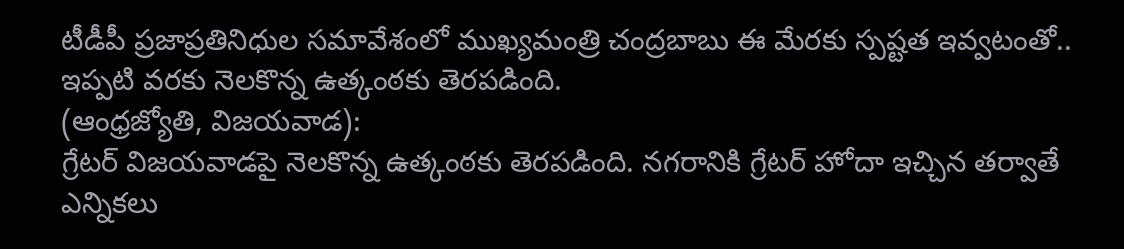టీడీపీ ప్రజాప్రతినిధుల సమావేశంలో ముఖ్యమంత్రి చంద్రబాబు ఈ మేరకు స్పష్టత ఇవ్వటంతో.. ఇప్పటి వరకు నెలకొన్న ఉత్కంఠకు తెరపడింది.
(ఆంధ్రజ్యోతి, విజయవాడ):
గ్రేటర్ విజయవాడపై నెలకొన్న ఉత్కంఠకు తెరపడింది. నగరానికి గ్రేటర్ హోదా ఇచ్చిన తర్వాతే ఎన్నికలు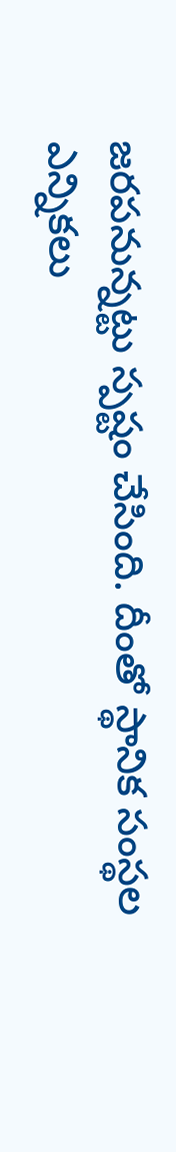జరపనున్నట్టు స్పష్టం చేసింది. దీంతో స్థానిక సంస్థల ఎన్నికలు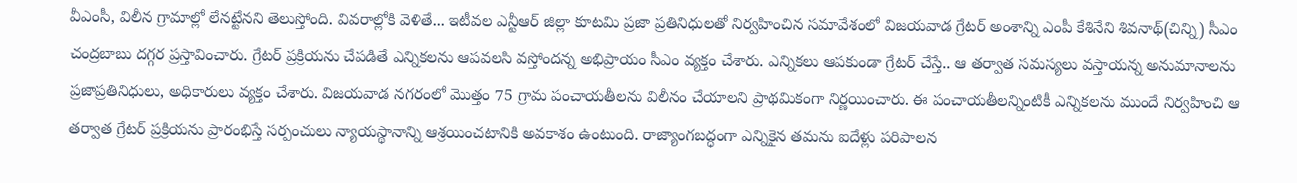వీఎంసీ, విలీన గ్రామాల్లో లేనట్టేనని తెలుస్తోంది. వివరాల్లోకి వెళితే... ఇటీవల ఎన్టీఆర్ జిల్లా కూటమి ప్రజా ప్రతినిధులతో నిర్వహించిన సమావేశంలో విజయవాడ గ్రేటర్ అంశాన్ని ఎంపీ కేశినేని శివనాథ్(చిన్ని) సీఎం చంద్రబాబు దగ్గర ప్రస్తావించారు. గ్రేటర్ ప్రక్రియను చేపడితే ఎన్నికలను ఆపవలసి వస్తోందన్న అభిప్రాయం సీఎం వ్యక్తం చేశారు. ఎన్నికలు ఆపకుండా గ్రేటర్ చేస్తే.. ఆ తర్వాత సమస్యలు వస్తాయన్న అనుమానాలను ప్రజాప్రతినిధులు, అధికారులు వ్యక్తం చేశారు. విజయవాడ నగరంలో మొత్తం 75 గ్రామ పంచాయతీలను విలీనం చేయాలని ప్రాథమికంగా నిర్ణయించారు. ఈ పంచాయతీలన్నింటికీ ఎన్నికలను ముందే నిర్వహించి ఆ తర్వాత గ్రేటర్ ప్రక్రియను ప్రారంభిస్తే సర్పంచులు న్యాయస్థానాన్ని ఆశ్రయించటానికి అవకాశం ఉంటుంది. రాజ్యాంగబద్ధంగా ఎన్నికైన తమను ఐదేళ్లు పరిపాలన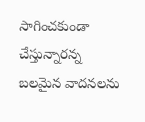సాగించకుండా చేస్తున్నారన్న బలమైన వాదనలను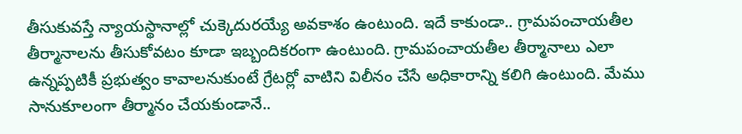తీసుకువస్తే న్యాయస్థానాల్లో చుక్కెదురయ్యే అవకాశం ఉంటుంది. ఇదే కాకుండా.. గ్రామపంచాయతీల తీర్మానాలను తీసుకోవటం కూడా ఇబ్బందికరంగా ఉంటుంది. గ్రామపంచాయతీల తీర్మానాలు ఎలా ఉన్నప్పటికీ ప్రభుత్వం కావాలనుకుంటే గ్రేటర్లో వాటిని విలీనం చేసే అధికారాన్ని కలిగి ఉంటుంది. మేము సానుకూలంగా తీర్మానం చేయకుండానే..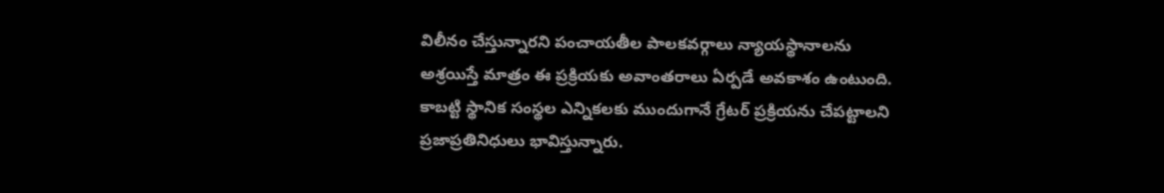విలీనం చేస్తున్నారని పంచాయతీల పాలకవర్గాలు న్యాయస్థానాలను అశ్రయిస్తే మాత్రం ఈ ప్రక్రియకు అవాంతరాలు ఏర్పడే అవకాశం ఉంటుంది. కాబట్టి స్థానిక సంస్థల ఎన్నికలకు ముందుగానే గ్రేటర్ ప్రక్రియను చేపట్టాలని ప్రజాప్రతినిధులు భావిస్తున్నారు.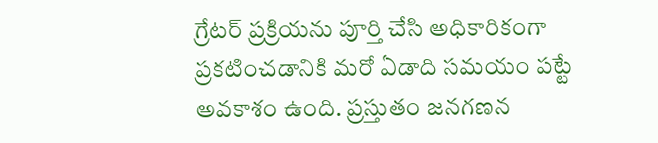గ్రేటర్ ప్రక్రియను పూర్తి చేసి అధికారికంగా ప్రకటించడానికి మరో ఏడాది సమయం పట్టే అవకాశం ఉంది. ప్రస్తుతం జనగణన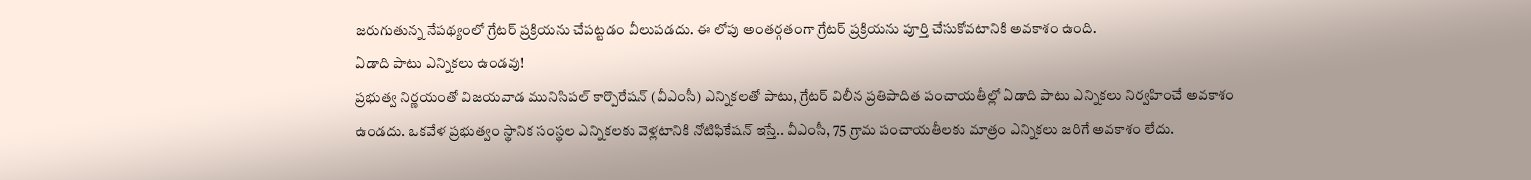జరుగుతున్న నేపథ్యంలో గ్రేటర్ ప్రక్రియను చేపట్టడం వీలుపడదు. ఈ లోపు అంతర్గతంగా గ్రేటర్ ప్రక్రియను పూర్తి చేసుకోవటానికి అవకాశం ఉంది.
ఏడాది పాటు ఎన్నికలు ఉండవు!
ప్రభుత్వ నిర్ణయంతో విజయవాడ మునిసిపల్ కార్పొరేషన్ (వీఎంసీ) ఎన్నికలతో పాటు, గ్రేటర్ విలీన ప్రతిపాదిత పంచాయతీల్లో ఏడాది పాటు ఎన్నికలు నిర్వహించే అవకాశం ఉండదు. ఒకవేళ ప్రభుత్వం స్థానిక సంస్థల ఎన్నికలకు వెళ్లటానికి నోటిఫికేషన్ ఇస్తే.. వీఎంసీ, 75 గ్రామ పంచాయతీలకు మాత్రం ఎన్నికలు జరిగే అవకాశం లేదు.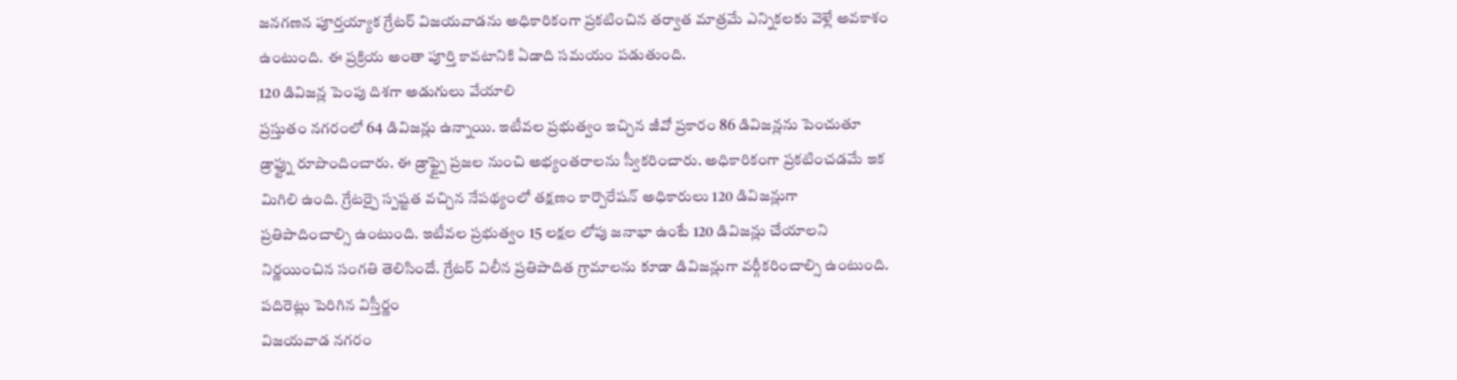జనగణన పూర్తయ్యాక గ్రేటర్ విజయవాడను అధికారికంగా ప్రకటించిన తర్వాత మాత్రమే ఎన్నికలకు వెళ్లే అవకాశం ఉంటుంది. ఈ ప్రక్రియ అంతా పూర్తి కావటానికి ఏడాది సమయం పడుతుంది.
120 డివిజన్ల పెంపు దిశగా అడుగులు వేయాలి
ప్రస్తుతం నగరంలో 64 డివిజన్లు ఉన్నాయి. ఇటీవల ప్రభుత్వం ఇచ్చిన జీవో ప్రకారం 86 డివిజన్లను పెంచుతూ డ్రాఫ్ట్ను రూపొందించారు. ఈ డ్రాఫ్ట్పై ప్రజల నుంచి అభ్యంతరాలను స్వీకరించారు. అధికారికంగా ప్రకటించడమే ఇక మిగిలి ఉంది. గ్రేటర్పై స్పష్టత వచ్చిన నేపథ్యంలో తక్షణం కార్పొరేషన్ అధికారులు 120 డివిజన్లుగా ప్రతిపాదించాల్సి ఉంటుంది. ఇటీవల ప్రభుత్వం 15 లక్షల లోపు జనాభా ఉంటే 120 డివిజన్లు చేయాలని నిర్ణయించిన సంగతి తెలిసిందే. గ్రేటర్ విలీన ప్రతిపాదిత గ్రామాలను కూడా డివిజన్లుగా వర్గీకరించాల్సి ఉంటుంది.
పదిరెట్లు పెరిగిన విస్తీర్ణం
విజయవాడ నగరం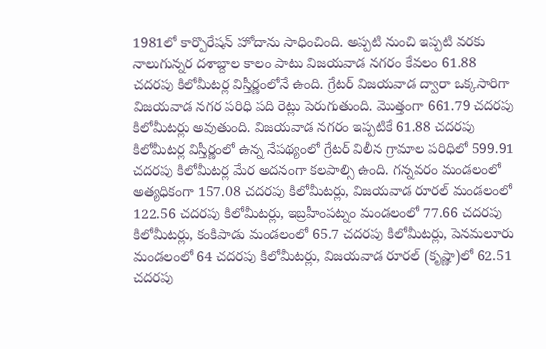1981లో కార్పొరేషన్ హోదాను సాధించింది. అప్పటి నుంచి ఇప్పటి వరకు నాలుగున్నర దశాబ్దాల కాలం పాటు విజయవాడ నగరం కేవలం 61.88 చదరపు కిలోమీటర్ల విస్తీర్ణంలోనే ఉంది. గ్రేటర్ విజయవాడ ద్వారా ఒక్కసారిగా విజయవాడ నగర పరిధి పది రెట్లు పెరుగుతుంది. మొత్తంగా 661.79 చదరపు కిలోమీటర్లు అవుతుంది. విజయవాడ నగరం ఇప్పటికే 61.88 చదరపు కిలోమీటర్ల విస్తీర్ణంలో ఉన్న నేపథ్యంలో గ్రేటర్ విలీన గ్రామాల పరిధిలో 599.91 చదరపు కిలోమీటర్ల మేర అదనంగా కలపాల్సి ఉంది. గన్నవరం మండలంలో అత్యధికంగా 157.08 చదరపు కిలోమీటర్లు, విజయవాడ రూరల్ మండలంలో 122.56 చదరపు కిలోమీటర్లు, ఇబ్రహీంపట్నం మండలంలో 77.66 చదరపు కిలోమీటర్లు, కంకిపాడు మండలంలో 65.7 చదరపు కిలోమీటర్లు, పెనమలూరు మండలంలో 64 చదరపు కిలోమీటర్లు, విజయవాడ రూరల్ (కృష్ణా)లో 62.51 చదరపు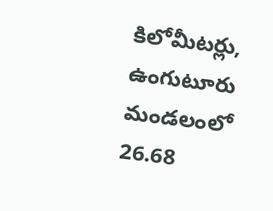కిలోమీటర్లు, ఉంగుటూరు మండలంలో 26.68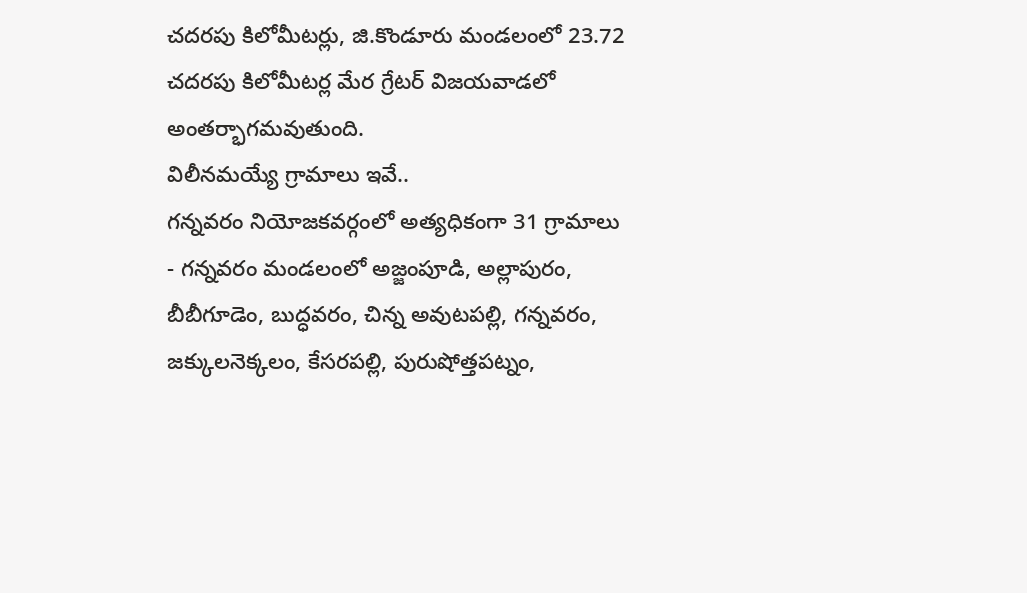చదరపు కిలోమీటర్లు, జి.కొండూరు మండలంలో 23.72 చదరపు కిలోమీటర్ల మేర గ్రేటర్ విజయవాడలో అంతర్భాగమవుతుంది.
విలీనమయ్యే గ్రామాలు ఇవే..
గన్నవరం నియోజకవర్గంలో అత్యధికంగా 31 గ్రామాలు
- గన్నవరం మండలంలో అజ్జంపూడి, అల్లాపురం, బీబీగూడెం, బుద్ధవరం, చిన్న అవుటపల్లి, గన్నవరం, జక్కులనెక్కలం, కేసరపల్లి, పురుషోత్తపట్నం,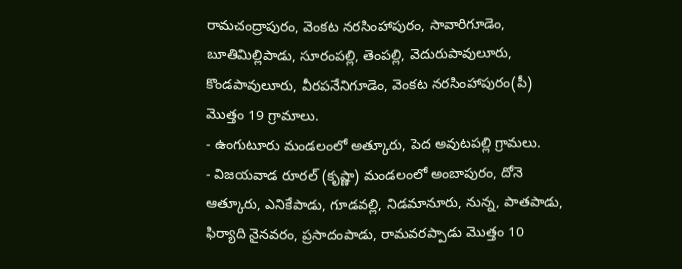రామచంద్రాపురం, వెంకట నరసింహాపురం, సావారిగూడెం, బూతిమిల్లిపాడు, సూరంపల్లి, తెంపల్లి, వెదురుపావులూరు, కొండపావులూరు, వీరపనేనిగూడెం, వెంకట నరసింహాపురం(పీ) మొత్తం 19 గ్రామాలు.
- ఉంగుటూరు మండలంలో అత్కూరు, పెద అవుటపల్లి గ్రామలు.
- విజయవాడ రూరల్ (కృష్ణా) మండలంలో అంబాపురం, దోనె ఆత్కూరు, ఎనికేపాడు, గూడవల్లి, నిడమానూరు, నున్న, పాతపాడు, ఫిర్యాది నైనవరం, ప్రసాదంపాడు, రామవరప్పాడు మొత్తం 10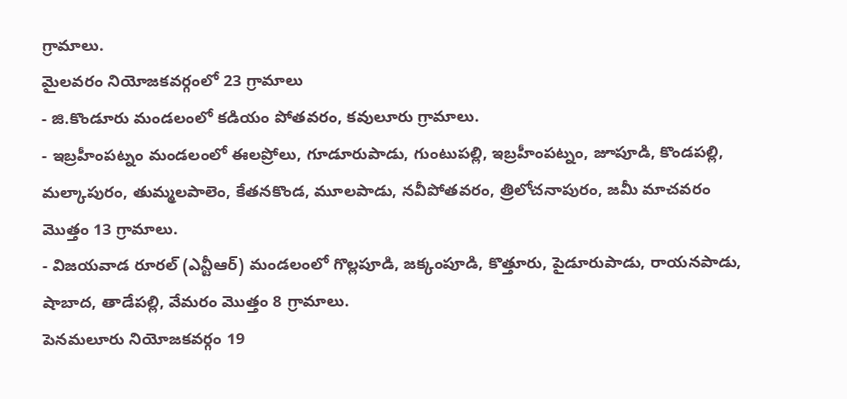గ్రామాలు.
మైలవరం నియోజకవర్గంలో 23 గ్రామాలు
- జి.కొండూరు మండలంలో కడియం పోతవరం, కవులూరు గ్రామాలు.
- ఇబ్రహీంపట్నం మండలంలో ఈలప్రోలు, గూడూరుపాడు, గుంటుపల్లి, ఇబ్రహీంపట్నం, జూపూడి, కొండపల్లి, మల్కాపురం, తుమ్మలపాలెం, కేతనకొండ, మూలపాడు, నవీపోతవరం, త్రిలోచనాపురం, జమీ మాచవరం మొత్తం 13 గ్రామాలు.
- విజయవాడ రూరల్ (ఎన్టీఆర్) మండలంలో గొల్లపూడి, జక్కంపూడి, కొత్తూరు, పైడూరుపాడు, రాయనపాడు, షాబాద, తాడేపల్లి, వేమరం మొత్తం 8 గ్రామాలు.
పెనమలూరు నియోజకవర్గం 19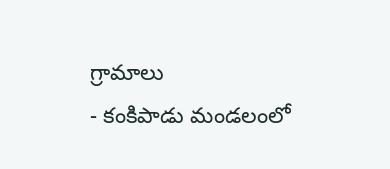గ్రామాలు
- కంకిపాడు మండలంలో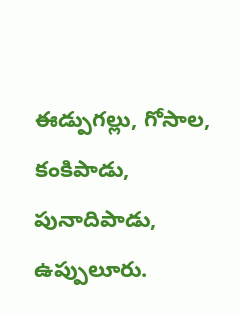ఈడ్పుగల్లు, గోసాల, కంకిపాడు, పునాదిపాడు, ఉప్పులూరు.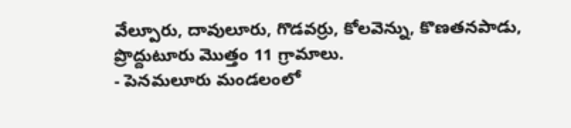వేల్పూరు, దావులూరు, గొడవర్రు, కోలవెన్ను, కొణతనపాడు, ప్రొద్దుటూరు మొత్తం 11 గ్రామాలు.
- పెనమలూరు మండలంలో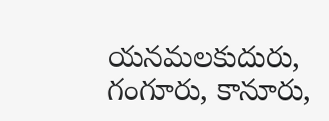యనమలకుదురు, గంగూరు, కానూరు,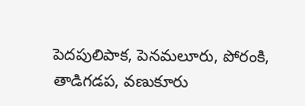పెదపులిపాక, పెనమలూరు, పోరంకి, తాడిగడప, వణుకూరు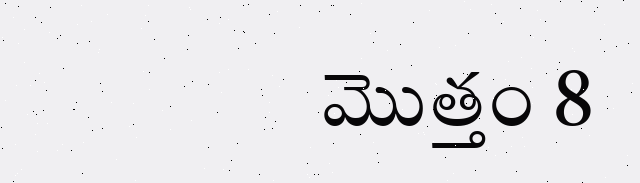మొత్తం 8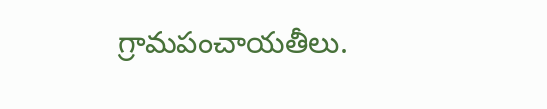గ్రామపంచాయతీలు.